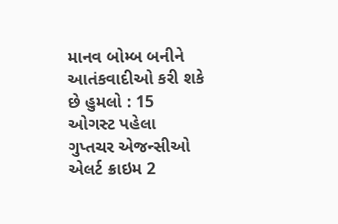માનવ બોમ્બ બનીને આતંકવાદીઓ કરી શકે છે હુમલો : 15 ઓગસ્ટ પહેલા ગુપ્તચર એજન્સીઓ એલર્ટ ક્રાઇમ 2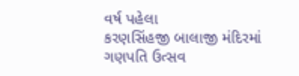વર્ષ પહેલા
કરણસિંહજી બાલાજી મંદિરમાં ગણપતિ ઉત્સવ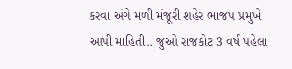કરવા અંગે મળી મંજૂરી શહેર ભાજપ પ્રમુખે આપી માહિતી.. જુઓ રાજકોટ 3 વર્ષ પહેલા